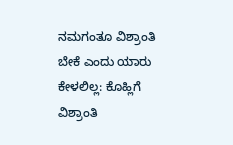ನಮಗಂತೂ ವಿಶ್ರಾಂತಿ ಬೇಕೆ ಎಂದು ಯಾರು ಕೇಳಲಿಲ್ಲ: ಕೊಹ್ಲಿಗೆ ವಿಶ್ರಾಂತಿ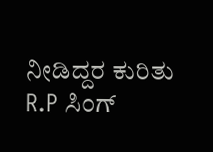ನೀಡಿದ್ದರ ಕುರಿತು R.P ಸಿಂಗ್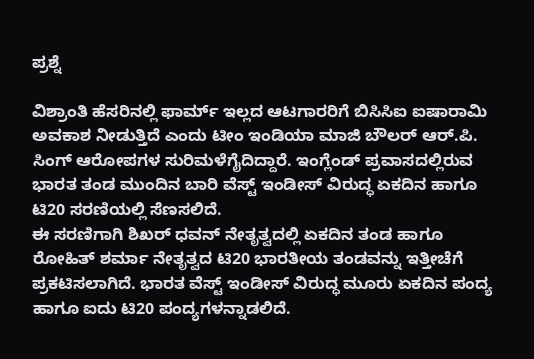ಪ್ರಶ್ನೆ

ವಿಶ್ರಾಂತಿ ಹೆಸರಿನಲ್ಲಿ ಫಾರ್ಮ್ ಇಲ್ಲದ ಆಟಗಾರರಿಗೆ ಬಿಸಿಸಿಐ ಐಷಾರಾಮಿ ಅವಕಾಶ ನೀಡುತ್ತಿದೆ ಎಂದು ಟೀಂ ಇಂಡಿಯಾ ಮಾಜಿ ಬೌಲರ್ ಆರ್.ಪಿ. ಸಿಂಗ್ ಆರೋಪಗಳ ಸುರಿಮಳೆಗೈದಿದ್ದಾರೆ. ಇಂಗ್ಲೆಂಡ್ ಪ್ರವಾಸದಲ್ಲಿರುವ ಭಾರತ ತಂಡ ಮುಂದಿನ ಬಾರಿ ವೆಸ್ಟ್ ಇಂಡೀಸ್ ವಿರುದ್ಧ ಏಕದಿನ ಹಾಗೂ ಟಿ20 ಸರಣಿಯಲ್ಲಿ ಸೆಣಸಲಿದೆ.
ಈ ಸರಣಿಗಾಗಿ ಶಿಖರ್ ಧವನ್ ನೇತೃತ್ವದಲ್ಲಿ ಏಕದಿನ ತಂಡ ಹಾಗೂ ರೋಹಿತ್ ಶರ್ಮಾ ನೇತೃತ್ವದ ಟಿ20 ಭಾರತೀಯ ತಂಡವನ್ನು ಇತ್ತೀಚೆಗೆ ಪ್ರಕಟಿಸಲಾಗಿದೆ. ಭಾರತ ವೆಸ್ಟ್ ಇಂಡೀಸ್ ವಿರುದ್ಧ ಮೂರು ಏಕದಿನ ಪಂದ್ಯ ಹಾಗೂ ಐದು ಟಿ20 ಪಂದ್ಯಗಳನ್ನಾಡಲಿದೆ.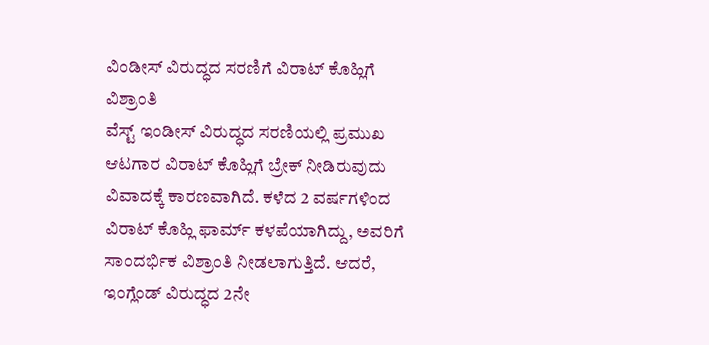ವಿಂಡೀಸ್ ವಿರುದ್ಧದ ಸರಣಿಗೆ ವಿರಾಟ್ ಕೊಹ್ಲಿಗೆ ವಿಶ್ರಾಂತಿ
ವೆಸ್ಟ್ ಇಂಡೀಸ್ ವಿರುದ್ಧದ ಸರಣಿಯಲ್ಲಿ ಪ್ರಮುಖ ಆಟಗಾರ ವಿರಾಟ್ ಕೊಹ್ಲಿಗೆ ಬ್ರೇಕ್ ನೀಡಿರುವುದು ವಿವಾದಕ್ಕೆ ಕಾರಣವಾಗಿದೆ. ಕಳೆದ 2 ವರ್ಷಗಳಿಂದ ವಿರಾಟ್ ಕೊಹ್ಲಿ ಫಾರ್ಮ್ ಕಳಪೆಯಾಗಿದ್ದು, ಅವರಿಗೆ ಸಾಂದರ್ಭಿಕ ವಿಶ್ರಾಂತಿ ನೀಡಲಾಗುತ್ತಿದೆ. ಆದರೆ, ಇಂಗ್ಲೆಂಡ್ ವಿರುದ್ಧದ 2ನೇ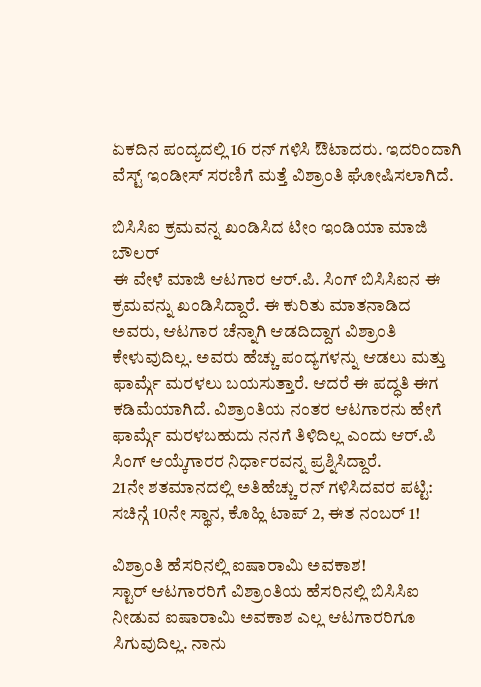ಏಕದಿನ ಪಂದ್ಯದಲ್ಲಿ 16 ರನ್ ಗಳಿಸಿ ಔಟಾದರು. ಇದರಿಂದಾಗಿ ವೆಸ್ಟ್ ಇಂಡೀಸ್ ಸರಣಿಗೆ ಮತ್ತೆ ವಿಶ್ರಾಂತಿ ಘೋಷಿಸಲಾಗಿದೆ.

ಬಿಸಿಸಿಐ ಕ್ರಮವನ್ನ ಖಂಡಿಸಿದ ಟೀಂ ಇಂಡಿಯಾ ಮಾಜಿ ಬೌಲರ್
ಈ ವೇಳೆ ಮಾಜಿ ಆಟಗಾರ ಆರ್.ಪಿ. ಸಿಂಗ್ ಬಿಸಿಸಿಐನ ಈ ಕ್ರಮವನ್ನು ಖಂಡಿಸಿದ್ದಾರೆ. ಈ ಕುರಿತು ಮಾತನಾಡಿದ ಅವರು, ಆಟಗಾರ ಚೆನ್ನಾಗಿ ಆಡದಿದ್ದಾಗ ವಿಶ್ರಾಂತಿ ಕೇಳುವುದಿಲ್ಲ. ಅವರು ಹೆಚ್ಚು ಪಂದ್ಯಗಳನ್ನು ಆಡಲು ಮತ್ತು ಫಾರ್ಮ್ಗೆ ಮರಳಲು ಬಯಸುತ್ತಾರೆ. ಆದರೆ ಈ ಪದ್ಧತಿ ಈಗ ಕಡಿಮೆಯಾಗಿದೆ. ವಿಶ್ರಾಂತಿಯ ನಂತರ ಆಟಗಾರನು ಹೇಗೆ ಫಾರ್ಮ್ಗೆ ಮರಳಬಹುದು ನನಗೆ ತಿಳಿದಿಲ್ಲ ಎಂದು ಆರ್.ಪಿ ಸಿಂಗ್ ಆಯ್ಕೆಗಾರರ ನಿರ್ಧಾರವನ್ನ ಪ್ರಶ್ನಿಸಿದ್ದಾರೆ.
21ನೇ ಶತಮಾನದಲ್ಲಿ ಅತಿಹೆಚ್ಚು ರನ್ ಗಳಿಸಿದವರ ಪಟ್ಟಿ: ಸಚಿನ್ಗೆ 10ನೇ ಸ್ಥಾನ, ಕೊಹ್ಲಿ ಟಾಪ್ 2, ಈತ ನಂಬರ್ 1!

ವಿಶ್ರಾಂತಿ ಹೆಸರಿನಲ್ಲಿ ಐಷಾರಾಮಿ ಅವಕಾಶ!
ಸ್ಟಾರ್ ಆಟಗಾರರಿಗೆ ವಿಶ್ರಾಂತಿಯ ಹೆಸರಿನಲ್ಲಿ ಬಿಸಿಸಿಐ ನೀಡುವ ಐಷಾರಾಮಿ ಅವಕಾಶ ಎಲ್ಲ ಆಟಗಾರರಿಗೂ ಸಿಗುವುದಿಲ್ಲ. ನಾನು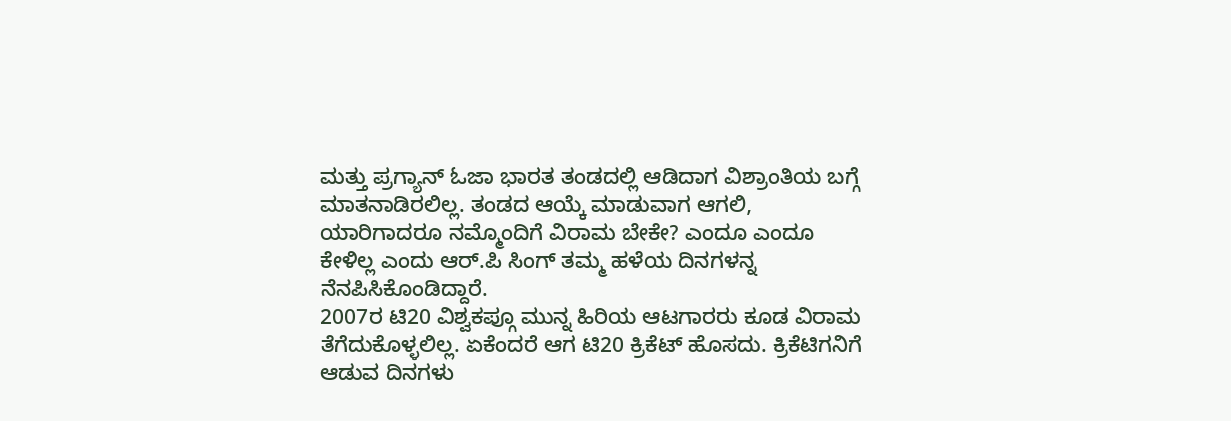ಮತ್ತು ಪ್ರಗ್ಯಾನ್ ಓಜಾ ಭಾರತ ತಂಡದಲ್ಲಿ ಆಡಿದಾಗ ವಿಶ್ರಾಂತಿಯ ಬಗ್ಗೆ ಮಾತನಾಡಿರಲಿಲ್ಲ. ತಂಡದ ಆಯ್ಕೆ ಮಾಡುವಾಗ ಆಗಲಿ, ಯಾರಿಗಾದರೂ ನಮ್ಮೊಂದಿಗೆ ವಿರಾಮ ಬೇಕೇ? ಎಂದೂ ಎಂದೂ ಕೇಳಿಲ್ಲ ಎಂದು ಆರ್.ಪಿ ಸಿಂಗ್ ತಮ್ಮ ಹಳೆಯ ದಿನಗಳನ್ನ ನೆನಪಿಸಿಕೊಂಡಿದ್ದಾರೆ.
2007ರ ಟಿ20 ವಿಶ್ವಕಪ್ಗೂ ಮುನ್ನ ಹಿರಿಯ ಆಟಗಾರರು ಕೂಡ ವಿರಾಮ ತೆಗೆದುಕೊಳ್ಳಲಿಲ್ಲ. ಏಕೆಂದರೆ ಆಗ ಟಿ20 ಕ್ರಿಕೆಟ್ ಹೊಸದು. ಕ್ರಿಕೆಟಿಗನಿಗೆ ಆಡುವ ದಿನಗಳು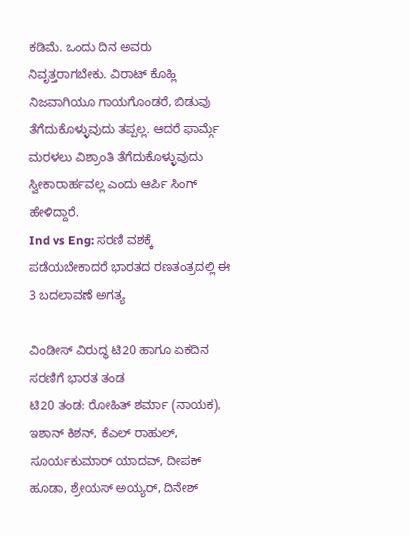ಕಡಿಮೆ. ಒಂದು ದಿನ ಅವರು ನಿವೃತ್ತರಾಗಬೇಕು. ವಿರಾಟ್ ಕೊಹ್ಲಿ ನಿಜವಾಗಿಯೂ ಗಾಯಗೊಂಡರೆ, ಬಿಡುವು ತೆಗೆದುಕೊಳ್ಳುವುದು ತಪ್ಪಲ್ಲ. ಆದರೆ ಫಾರ್ಮ್ಗೆ ಮರಳಲು ವಿಶ್ರಾಂತಿ ತೆಗೆದುಕೊಳ್ಳುವುದು ಸ್ವೀಕಾರಾರ್ಹವಲ್ಲ ಎಂದು ಆರ್ಪಿ ಸಿಂಗ್ ಹೇಳಿದ್ದಾರೆ.
Ind vs Eng: ಸರಣಿ ವಶಕ್ಕೆ ಪಡೆಯಬೇಕಾದರೆ ಭಾರತದ ರಣತಂತ್ರದಲ್ಲಿ ಈ 3 ಬದಲಾವಣೆ ಅಗತ್ಯ

ವಿಂಡೀಸ್ ವಿರುದ್ಧ ಟಿ20 ಹಾಗೂ ಏಕದಿನ ಸರಣಿಗೆ ಭಾರತ ತಂಡ
ಟಿ20 ತಂಡ: ರೋಹಿತ್ ಶರ್ಮಾ (ನಾಯಕ), ಇಶಾನ್ ಕಿಶನ್, ಕೆಎಲ್ ರಾಹುಲ್, ಸೂರ್ಯಕುಮಾರ್ ಯಾದವ್, ದೀಪಕ್ ಹೂಡಾ, ಶ್ರೇಯಸ್ ಅಯ್ಯರ್, ದಿನೇಶ್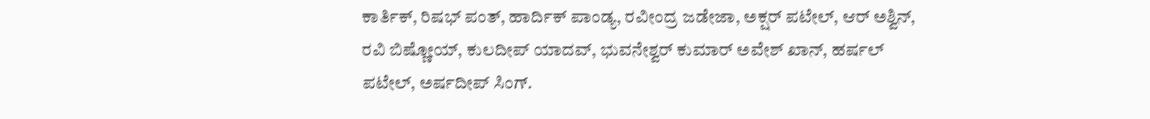ಕಾರ್ತಿಕ್, ರಿಷಭ್ ಪಂತ್, ಹಾರ್ದಿಕ್ ಪಾಂಡ್ಯ, ರವೀಂದ್ರ ಜಡೇಜಾ, ಅಕ್ಷರ್ ಪಟೇಲ್, ಆರ್ ಅಶ್ವಿನ್, ರವಿ ಬಿಷ್ಣೋಯ್, ಕುಲದೀಪ್ ಯಾದವ್, ಭುವನೇಶ್ವರ್ ಕುಮಾರ್ ಅವೇಶ್ ಖಾನ್, ಹರ್ಷಲ್ ಪಟೇಲ್, ಅರ್ಷದೀಪ್ ಸಿಂಗ್.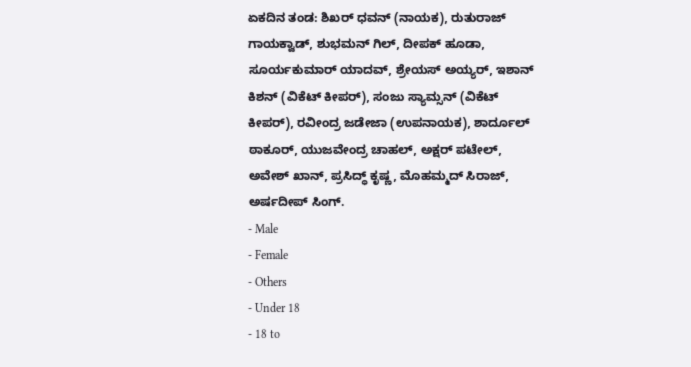ಏಕದಿನ ತಂಡ: ಶಿಖರ್ ಧವನ್ (ನಾಯಕ), ರುತುರಾಜ್ ಗಾಯಕ್ವಾಡ್, ಶುಭಮನ್ ಗಿಲ್, ದೀಪಕ್ ಹೂಡಾ, ಸೂರ್ಯಕುಮಾರ್ ಯಾದವ್, ಶ್ರೇಯಸ್ ಅಯ್ಯರ್, ಇಶಾನ್ ಕಿಶನ್ (ವಿಕೆಟ್ ಕೀಪರ್), ಸಂಜು ಸ್ಯಾಮ್ಸನ್ (ವಿಕೆಟ್ ಕೀಪರ್), ರವೀಂದ್ರ ಜಡೇಜಾ (ಉಪನಾಯಕ), ಶಾರ್ದೂಲ್ ಠಾಕೂರ್, ಯುಜವೇಂದ್ರ ಚಾಹಲ್, ಅಕ್ಷರ್ ಪಟೇಲ್, ಅವೇಶ್ ಖಾನ್, ಪ್ರಸಿದ್ಧ್ ಕೃಷ್ಣ, ಮೊಹಮ್ಮದ್ ಸಿರಾಜ್, ಅರ್ಷದೀಪ್ ಸಿಂಗ್.
- Male
- Female
- Others
- Under 18
- 18 to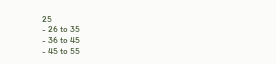25
- 26 to 35
- 36 to 45
- 45 to 55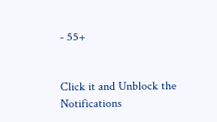- 55+


Click it and Unblock the Notifications